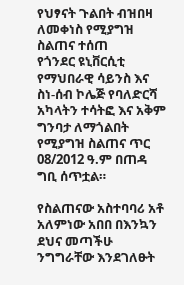የህፃናት ጉልበት ብዝበዛ ለመቀነስ የሚያግዝ ስልጠና ተሰጠ
የጎንደር ዩኒቨርሲቲ የማህበራዊ ሳይንስ እና ስነ-ሰብ ኮሌጅ የባለድርሻ አካላትን ተሳትፎ እና አቅም ግንባታ ለማጎልበት የሚያግዝ ስልጠና ጥር 08/2012 ዓ.ም በጠዳ ግቢ ሰጥቷል።

የስልጠናው አስተባባሪ አቶ አለምነው አበበ በእንኳን ደህና መጣችሁ ንግግራቸው እንደገለፁት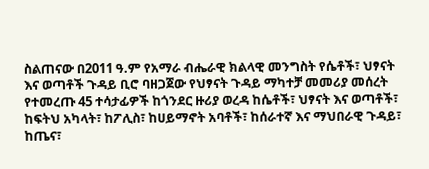ስልጠናው በ2011 ዓ.ም የአማራ ብሔራዊ ክልላዊ መንግስት የሴቶች፣ ህፃናት እና ወጣቶች ጉዳይ ቢሮ ባዘጋጀው የህፃናት ጉዳይ ማካተቻ መመሪያ መሰረት የተመረጡ 45 ተሳታፊዎች ከጎንደር ዙሪያ ወረዳ ከሴቶች፣ ህፃናት እና ወጣቶች፣ ከፍትህ አካላት፣ ከፖሊስ፣ ከሀይማኖት አባቶች፣ ከሰራተኛ እና ማህበራዊ ጉዳይ፣ ከጤና፣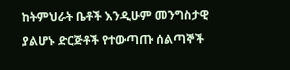ከትምህራት ቤቶች እንዲሁም መንግስታዊ ያልሆኑ ድርጅቶች የተውጣጡ ሰልጣኞች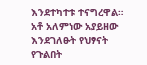እንደተካተቱ ተናግረዋል።
አቶ አለምነው አያይዘው እንደገለፁት የህፃናት የጉልበት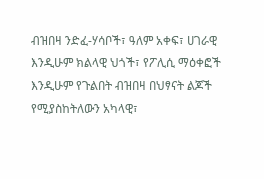ብዝበዛ ንድፈ-ሃሳቦች፣ ዓለም አቀፍ፣ ሀገራዊ እንዲሁም ክልላዊ ህጎች፣ የፖሊሲ ማዕቀፎች እንዲሁም የጉልበት ብዝበዛ በህፃናት ልጆች የሚያስከትለውን አካላዊ፣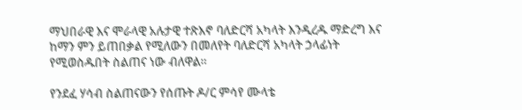ማህበራዊ እና ሞራላዊ አሉታዊ ተጽእኖ ባለድርሻ አካላት እንዲረዱ ማድረግ እና ከማን ምን ይጠበቃል የሚለውን በመለየት ባለድርሻ አካላት ኃላፊነት የሚወስዱበት ስልጠና ነው ብለዋል።

የንደፈ ሃሳብ ስልጠናውን የሰጡት ዶ/ር ምሳየ ሙላቴ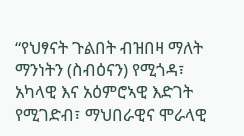“የህፃናት ጉልበት ብዝበዛ ማለት ማንነትን (ስብዕናን) የሚጎዳ፣ አካላዊ እና አዕምሮኣዊ እድገት የሚገድብ፣ ማህበራዊና ሞራላዊ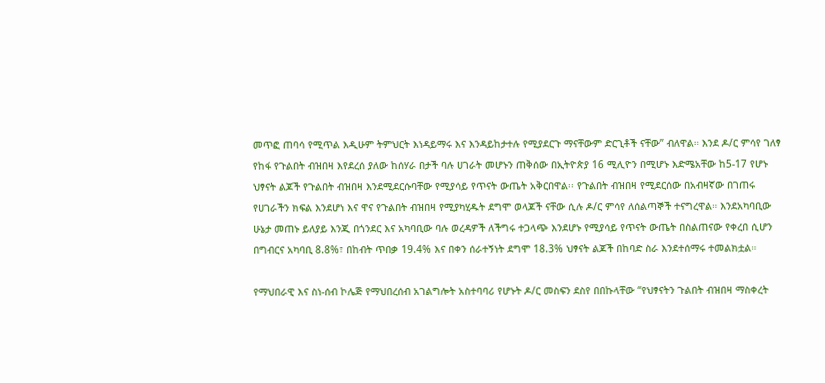መጥፎ ጠባሳ የሚጥል እዲሁም ትምህርት እነዳይማሩ እና እንዳይከታተሉ የሚያደርጉ ማናቸውም ድርጊቶች ናቸው” ብለዋል። እንደ ዶ/ር ምሳየ ገለፃ የከፋ የጉልበት ብዝበዛ እየደረሰ ያለው ከሰሃራ በታች ባሉ ሀገራት መሆኑን ጠቅሰው በኢትዮጵያ 16 ሚሊዮን በሚሆኑ እድሜአቸው ከ5-17 የሆኑ ህፃናት ልጆች የጉልበት ብዝበዛ እንደሚደርሱባቸው የሚያሳይ የጥናት ውጤት አቅርበዋል፡፡ የጉልበት ብዝበዛ የሚደርሰው በአብዛኛው በገጠሩ የሀገራችን ክፍል እንደሆነ እና ዋና የጉልበት ብዝበዛ የሚያካሂዱት ደግሞ ወላጆች ናቸው ሲሉ ዶ/ር ምሳየ ለሰልጣኞች ተናግረዋል። እንደአካባቢው ሁኔታ መጠኑ ይለያይ እንጂ በጎንደር እና አካባቢው ባሉ ወረዳዎች ለችግሩ ተጋላጭ እንደሆኑ የሚያሳይ የጥናት ውጤት በስልጠናው የቀረበ ሲሆን በግብርና አካባቢ 8.8%፣ በከብት ጥበቃ 19.4% እና በቀን ሰራተኝነት ደግሞ 18.3% ህፃናት ልጆች በከባድ ስራ እንደተሰማሩ ተመልክቷል።

የማህበራዊ እና ስነ-ሰብ ኮሌጅ የማህበረሰብ አገልግሎት አስተባባሪ የሆኑት ዶ/ር መስፍን ደስየ በበኩላቸው “የህፃናትን ጉልበት ብዝበዛ ማስቀረት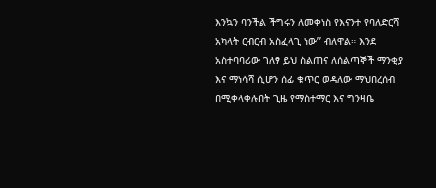እንኳን ባንችል ችግሩን ለመቀነስ የእናንተ የባለድርሻ አካላት ርብርብ አስፈላጊ ነው” ብለዋል። እንደ አስተባባሪው ገለፃ ይህ ስልጠና ለሰልጣኞች ማንቂያ እና ማነሳሻ ሲሆን ሰፊ ቁጥር ወዳለው ማህበረሰብ በሚቀላቀሉበት ጊዜ የማስተማር እና ግንዛቤ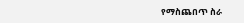የማስጨበጥ ስራ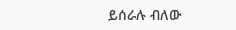ይሰራሉ ብለው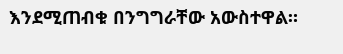እንደሚጠብቁ በንግግራቸው አውስተዋል።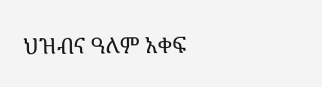ህዝብና ዓለም አቀፍ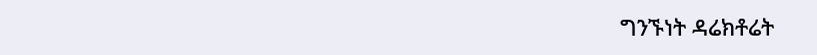ግንኙነት ዳሬክቶሬት